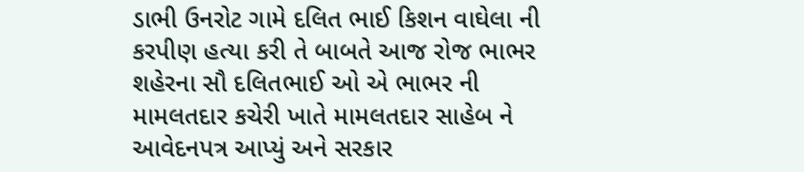ડાભી ઉનરોટ ગામે દલિત ભાઈ કિશન વાઘેલા ની કરપીણ હત્યા કરી તે બાબતે આજ રોજ ભાભર શહેરના સૌ દલિતભાઈ ઓ એ ભાભર ની મામલતદાર કચેરી ખાતે મામલતદાર સાહેબ ને આવેદનપત્ર આપ્યું અને સરકાર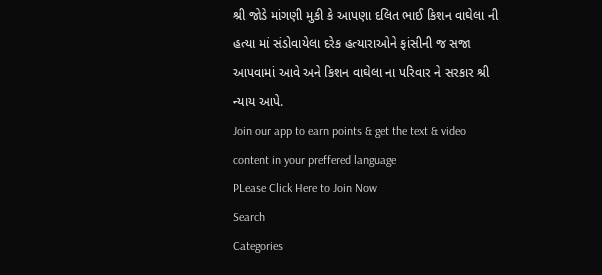શ્રી જોડે માંગણી મુકી કે આપણા દલિત ભાઈ કિશન વાઘેલા ની હત્યા માં સંડોવાયેલા દરેક હત્યારાઓને ફાંસીની જ સજા આપવામાં આવે અને કિશન વાઘેલા ના પરિવાર ને સરકાર શ્રી ન્યાય આપે.
Join our app to earn points & get the text & video content in your preffered language
PLease Click Here to Join Now
Search
Categories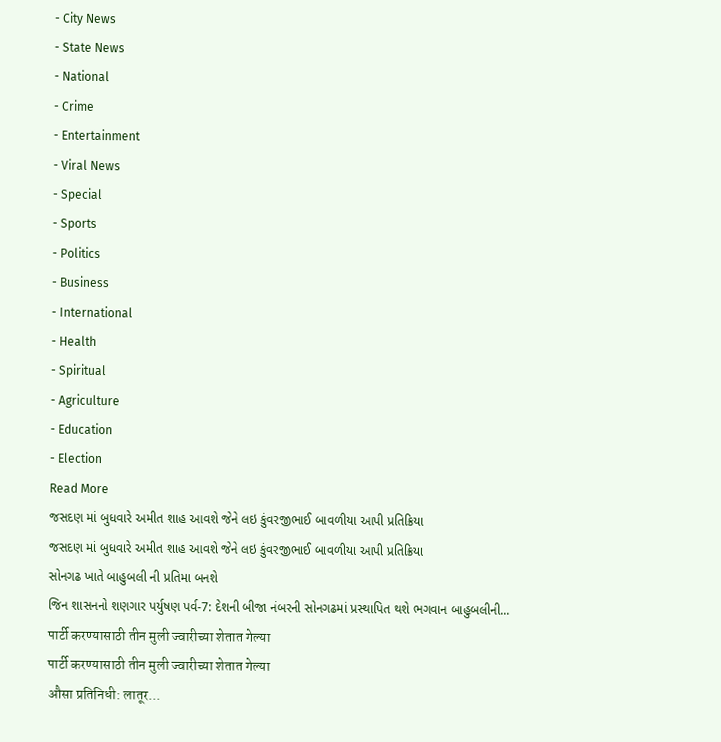- City News
- State News
- National
- Crime
- Entertainment
- Viral News
- Special
- Sports
- Politics
- Business
- International
- Health
- Spiritual
- Agriculture
- Education
- Election
Read More
જસદણ માં બુધવારે અમીત શાહ આવશે જેને લઇ કુંવરજીભાઈ બાવળીયા આપી પ્રતિક્રિયા
જસદણ માં બુધવારે અમીત શાહ આવશે જેને લઇ કુંવરજીભાઈ બાવળીયા આપી પ્રતિક્રિયા
સોનગઢ ખાતે બાહુબલી ની પ્રતિમા બનશે
જિન શાસનનો શણગાર પર્યુષણ પર્વ-7: દેશની બીજા નંબરની સોનગઢમાં પ્રસ્થાપિત થશે ભગવાન બાહુબલીની...
पार्टी करण्यासाठी तीन मुली ज्वारीच्या शेतात गेल्या
पार्टी करण्यासाठी तीन मुली ज्वारीच्या शेतात गेल्या
औसा प्रतिनिधी: लातूर...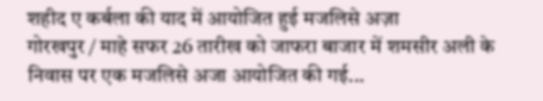शहीद ए कर्बला की याद में आयोजित हुई मजलिसे अज़ा
गोरखपुर / माहे सफर 26 तारीख को जाफरा बाजार में शमसीर अली के निवास पर एक मजलिसे अजा आयोजित की गई...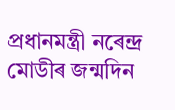প্ৰধানমন্ত্ৰী নৰেন্দ্ৰ মোডীৰ জন্মদিন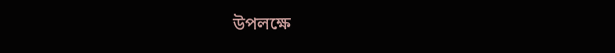উপলক্ষে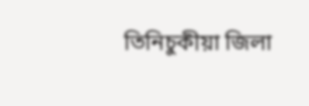তিনিচুকীয়া জিলা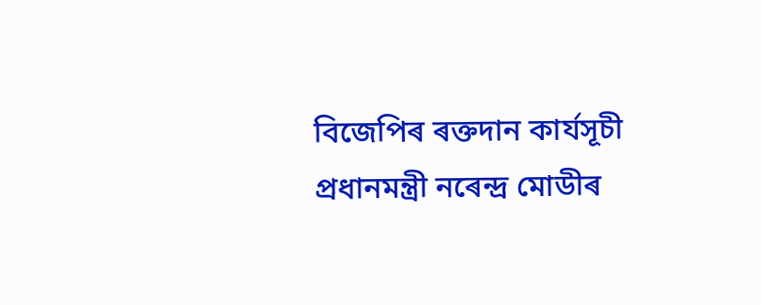বিজেপিৰ ৰক্তদান কাৰ্যসূচী
প্ৰধানমন্ত্ৰী নৰেন্দ্ৰ মোডীৰ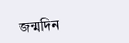জন্মদিন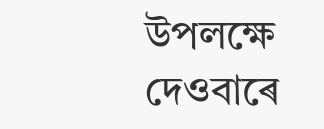উপলক্ষে দেওবাৰে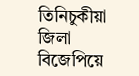তিনিচুকীয়া জিলা বিজেপিয়ে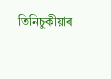তিনিচুকীয়াৰ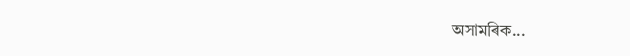অসামৰিক...